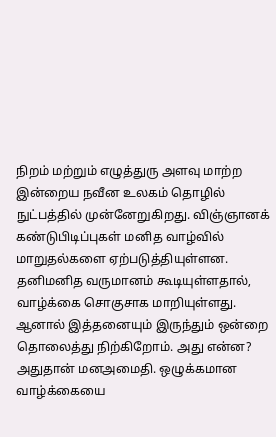நிறம் மற்றும் எழுத்துரு அளவு மாற்ற
இன்றைய நவீன உலகம் தொழில் நுட்பத்தில் முன்னேறுகிறது. விஞ்ஞானக் கண்டுபிடிப்புகள் மனித வாழ்வில் மாறுதல்களை ஏற்படுத்தியுள்ளன. தனிமனித வருமானம் கூடியுள்ளதால், வாழ்க்கை சொகுசாக மாறியுள்ளது. ஆனால் இத்தனையும் இருந்தும் ஒன்றை தொலைத்து நிற்கிறோம். அது என்ன? அதுதான் மனஅமைதி. ஒழுக்கமான வாழ்க்கையை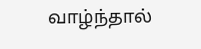வாழ்ந்தால்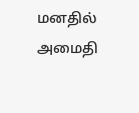மனதில் அமைதி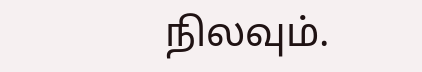நிலவும்.